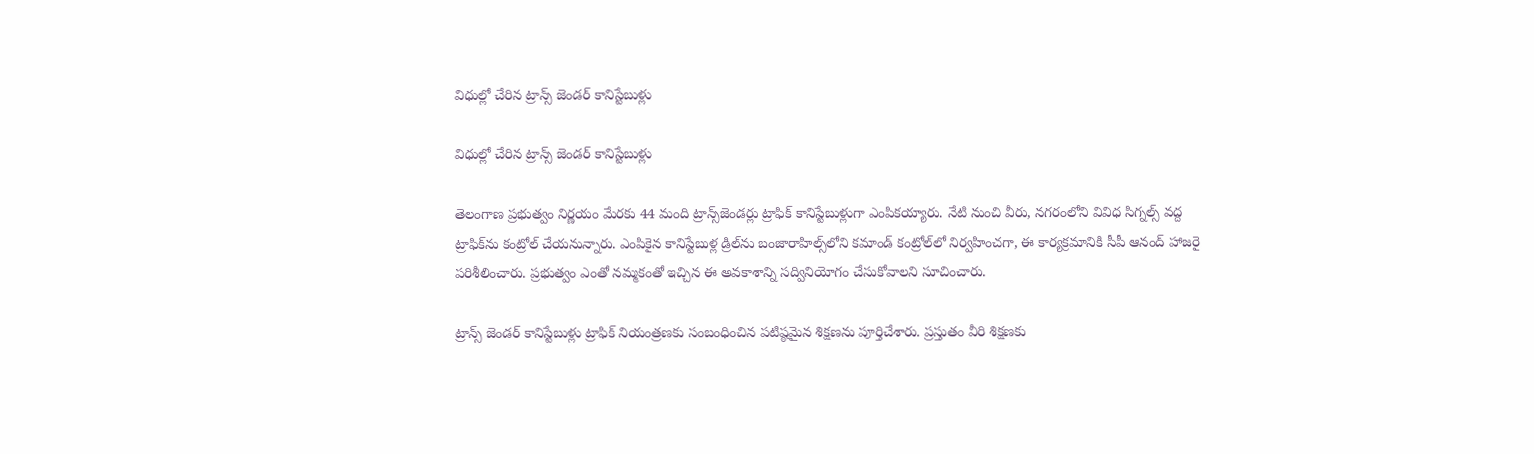విధుల్లో చేరిన ట్రాన్స్ జెండర్ కానిస్టేబుళ్లు

విధుల్లో చేరిన ట్రాన్స్ జెండర్ కానిస్టేబుళ్లు

తెలంగాణ ప్ర‌భుత్వం నిర్ణ‌యం మేర‌కు 44 మంది ట్రాన్స్‌జెండ‌ర్లు ట్రాఫిక్ కానిస్టేబుళ్లుగా ఎంపిక‌య్యారు. నేటి నుంచి వీరు, న‌గ‌రంలోని వివిధ సిగ్న‌ల్స్ వ‌ద్ద ట్రాఫిక్‌ను కంట్రోల్ చేయ‌నున్నారు. ఎంపికైన కానిస్టేబుళ్ల డ్రిల్‌ను బంజారాహిల్స్‌లోని క‌మాండ్ కంట్రోల్‌లో నిర్వ‌హించ‌గా, ఈ కార్య‌క్ర‌మానికి సీపీ ఆనంద్ హాజ‌రై ప‌రిశీలించారు. ప్ర‌భుత్వం ఎంతో న‌మ్మ‌కంతో ఇచ్చిన ఈ అవ‌కాశాన్ని స‌ద్వినియోగం చేసుకోవాల‌ని సూచించారు.

ట్రాన్స్ జెండర్ కానిస్టేబుళ్లు ట్రాఫిక్ నియంత్రణకు సంబంధించిన పటిష్ఠమైన శిక్షణను పూర్తిచేశారు. ప్రస్తుతం వీరి శిక్షణకు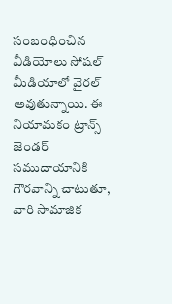సంబంధించిన వీడియోలు సోషల్ మీడియాలో వైరల్ అవుతున్నాయి. ఈ నియామకం ట్రాన్స్ జెండర్ సముదాయానికి గౌరవాన్ని చాటుతూ, వారి సామాజిక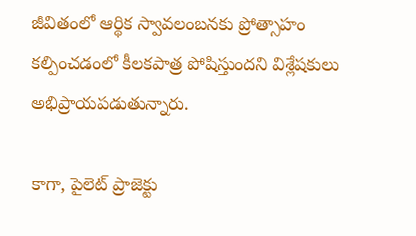జీవితంలో ఆర్థిక స్వావలంబనకు ప్రోత్సాహం కల్పించడంలో కీలకపాత్ర పోషిస్తుందని విశ్లేషకులు అభిప్రాయపడుతున్నారు.

కాగా, పైలెట్ ప్రాజెక్టు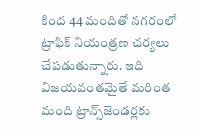కింద 44 మందితో న‌గ‌రంలో ట్రాఫిక్ నియంత్ర‌ణ చ‌ర్య‌లు చేప‌డుతున్నారు. ఇది విజ‌య‌వంత‌మైతే మ‌రింత మంది ట్రాన్స్‌జెండ‌ర్ల‌కు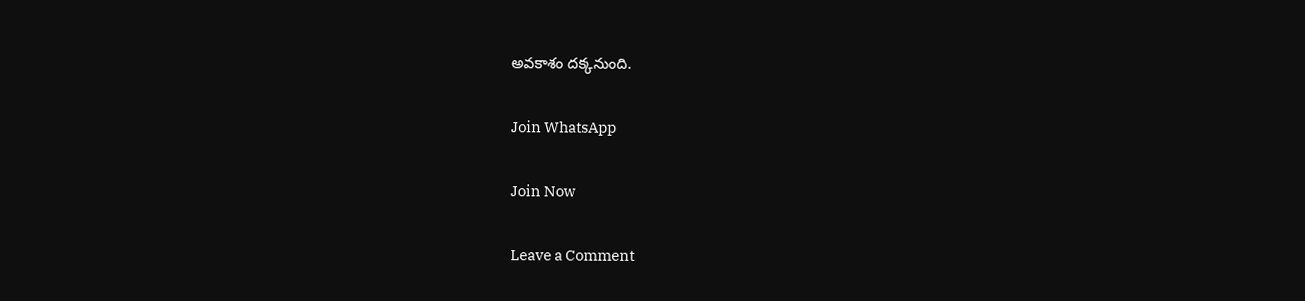అవ‌కాశం ద‌క్కనుంది.

Join WhatsApp

Join Now

Leave a Comment